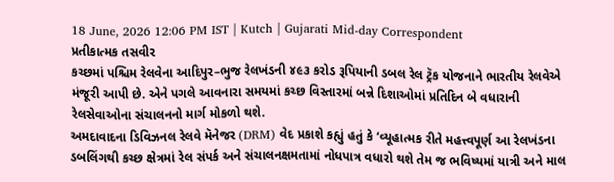18 June, 2026 12:06 PM IST | Kutch | Gujarati Mid-day Correspondent
પ્રતીકાત્મક તસવીર
કચ્છમાં પશ્ચિમ રેલવેના આદિપુર–ભુજ રેલખંડની ૪૯૩ કરોડ રૂપિયાની ડબલ રેલ ટ્રૅક યોજનાને ભારતીય રેલવેએ મંજૂરી આપી છે. એને પગલે આવનારા સમયમાં કચ્છ વિસ્તારમાં બન્ને દિશાઓમાં પ્રતિદિન બે વધારાની રેલસેવાઓના સંચાલનનો માર્ગ મોકળો થશે.
અમદાવાદના ડિવિઝનલ રેલવે મૅનેજર (DRM) વેદ પ્રકાશે કહ્યું હતું કે ‘વ્યૂહાત્મક રીતે મહત્ત્વપૂર્ણ આ રેલખંડના ડબલિંગથી કચ્છ ક્ષેત્રમાં રેલ સંપર્ક અને સંચાલનક્ષમતામાં નોધપાત્ર વધારો થશે તેમ જ ભવિષ્યમાં યાત્રી અને માલ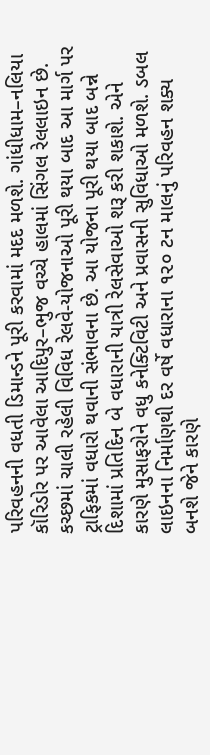પરિવહનની વધતી ડિમાન્ડને પૂરી કરવામાં મદદ મળશે. ગાંધીધામ–નલિયા કૉરિડોર પર આવેલા આદિપુર–ભુજ વચ્ચે હાલમાં સિંગલ રેલલાઇન છે. કચ્છમાં ચાલી રહેલી વિવિધ રેલવે-યોજનાઓ પૂરી થયા બાદ આ માર્ગ પર ટ્રાફિકમાં વધારો થવાની સંભાવના છે. આ યોજના પૂરી થયા બાદ બન્ને દિશામાં પ્રતિદિન બે વધારાની યાત્રી રેલસેવાઓ શરૂ કરી શકાશે. એને કારણે મુસાફરોને વધુ કનેક્ટિવિટી અને પ્રવાસની સુવિધાઓ મળશે. ડબલ લાઇનના નિર્માણથી દર વર્ષે વધારાના ૧૨૦ ટન માલનું પરિવહન શક્ય બનશે જેને કારણે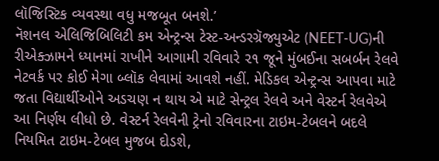લૉજિસ્ટિક વ્યવસ્થા વધુ મજબૂત બનશે.’
નૅશનલ એલિજિબિલિટી કમ એન્ટ્રન્સ ટેસ્ટ-અન્ડરગ્રૅજ્યુએટ (NEET-UG)ની રીએક્ઝામને ધ્યાનમાં રાખીને આગામી રવિવારે ૨૧ જૂને મુંબઈના સબર્બન રેલવે નેટવર્ક પર કોઈ મેગા બ્લૉક લેવામાં આવશે નહીં. મેડિકલ એન્ટ્રન્સ આપવા માટે જતા વિદ્યાર્થીઓને અડચણ ન થાય એ માટે સેન્ટ્રલ રેલવે અને વેસ્ટર્ન રેલવેએ આ નિર્ણય લીધો છે. વેસ્ટર્ન રેલવેની ટ્રેનો રવિવારના ટાઇમ-ટેબલને બદલે નિયમિત ટાઇમ-ટેબલ મુજબ દોડશે,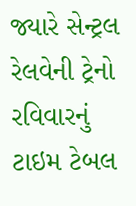જ્યારે સેન્ટ્રલ રેલવેની ટ્રેનો રવિવારનું ટાઇમ ટેબલ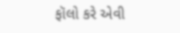ફૉલો કરે એવી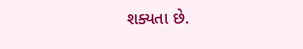શક્યતા છે.